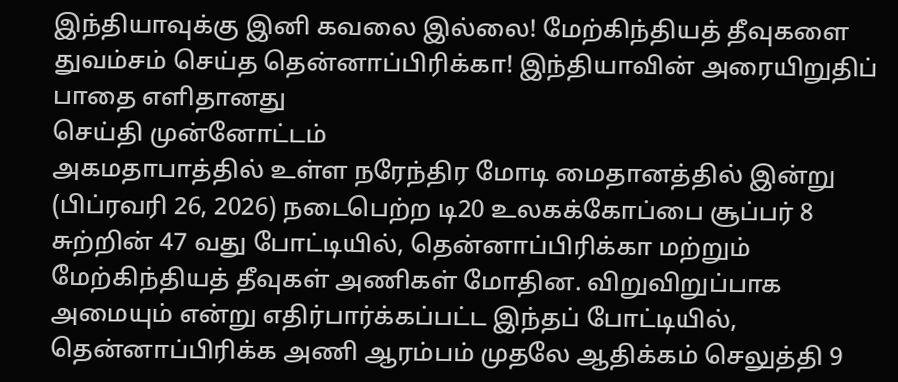இந்தியாவுக்கு இனி கவலை இல்லை! மேற்கிந்தியத் தீவுகளை துவம்சம் செய்த தென்னாப்பிரிக்கா! இந்தியாவின் அரையிறுதிப் பாதை எளிதானது
செய்தி முன்னோட்டம்
அகமதாபாத்தில் உள்ள நரேந்திர மோடி மைதானத்தில் இன்று (பிப்ரவரி 26, 2026) நடைபெற்ற டி20 உலகக்கோப்பை சூப்பர் 8 சுற்றின் 47 வது போட்டியில், தென்னாப்பிரிக்கா மற்றும் மேற்கிந்தியத் தீவுகள் அணிகள் மோதின. விறுவிறுப்பாக அமையும் என்று எதிர்பார்க்கப்பட்ட இந்தப் போட்டியில், தென்னாப்பிரிக்க அணி ஆரம்பம் முதலே ஆதிக்கம் செலுத்தி 9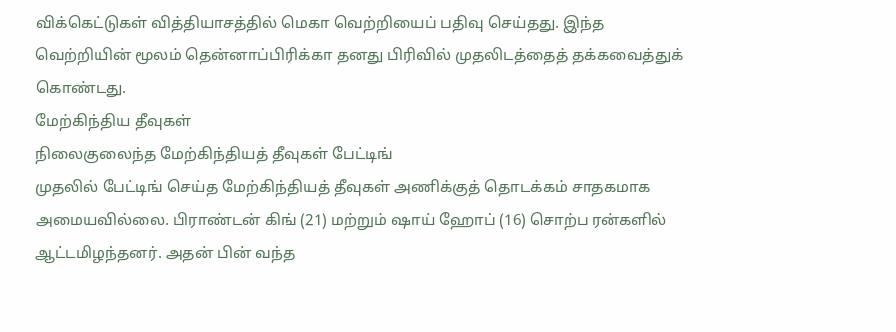விக்கெட்டுகள் வித்தியாசத்தில் மெகா வெற்றியைப் பதிவு செய்தது. இந்த வெற்றியின் மூலம் தென்னாப்பிரிக்கா தனது பிரிவில் முதலிடத்தைத் தக்கவைத்துக் கொண்டது.
மேற்கிந்திய தீவுகள்
நிலைகுலைந்த மேற்கிந்தியத் தீவுகள் பேட்டிங்
முதலில் பேட்டிங் செய்த மேற்கிந்தியத் தீவுகள் அணிக்குத் தொடக்கம் சாதகமாக அமையவில்லை. பிராண்டன் கிங் (21) மற்றும் ஷாய் ஹோப் (16) சொற்ப ரன்களில் ஆட்டமிழந்தனர். அதன் பின் வந்த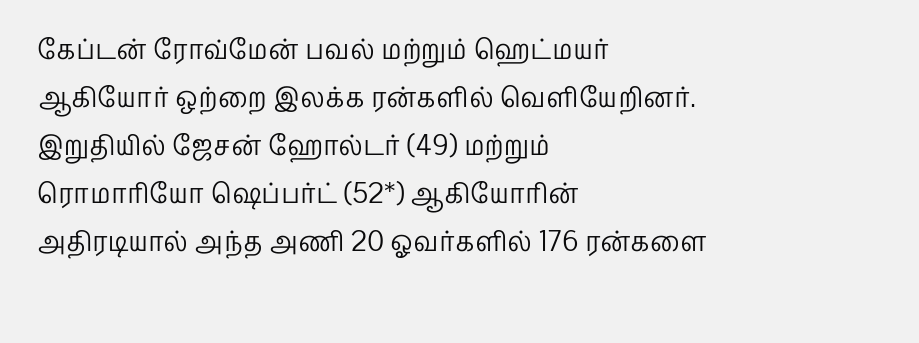கேப்டன் ரோவ்மேன் பவல் மற்றும் ஹெட்மயர் ஆகியோர் ஒற்றை இலக்க ரன்களில் வெளியேறினர். இறுதியில் ஜேசன் ஹோல்டர் (49) மற்றும் ரொமாரியோ ஷெப்பர்ட் (52*) ஆகியோரின் அதிரடியால் அந்த அணி 20 ஓவர்களில் 176 ரன்களை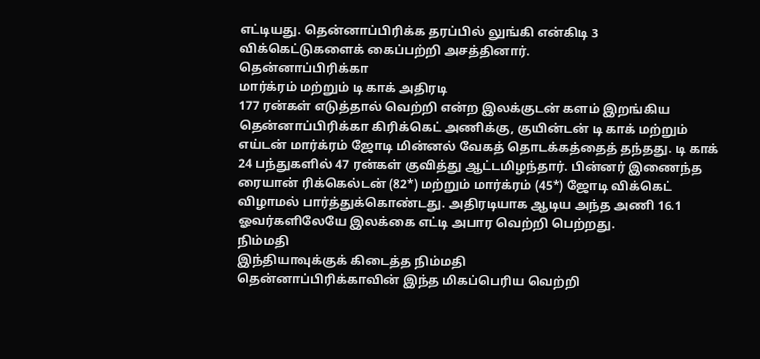எட்டியது. தென்னாப்பிரிக்க தரப்பில் லுங்கி என்கிடி 3 விக்கெட்டுகளைக் கைப்பற்றி அசத்தினார்.
தென்னாப்பிரிக்கா
மார்க்ரம் மற்றும் டி காக் அதிரடி
177 ரன்கள் எடுத்தால் வெற்றி என்ற இலக்குடன் களம் இறங்கிய தென்னாப்பிரிக்கா கிரிக்கெட் அணிக்கு, குயின்டன் டி காக் மற்றும் எய்டன் மார்க்ரம் ஜோடி மின்னல் வேகத் தொடக்கத்தைத் தந்தது. டி காக் 24 பந்துகளில் 47 ரன்கள் குவித்து ஆட்டமிழந்தார். பின்னர் இணைந்த ரையான் ரிக்கெல்டன் (82*) மற்றும் மார்க்ரம் (45*) ஜோடி விக்கெட் விழாமல் பார்த்துக்கொண்டது. அதிரடியாக ஆடிய அந்த அணி 16.1 ஓவர்களிலேயே இலக்கை எட்டி அபார வெற்றி பெற்றது.
நிம்மதி
இந்தியாவுக்குக் கிடைத்த நிம்மதி
தென்னாப்பிரிக்காவின் இந்த மிகப்பெரிய வெற்றி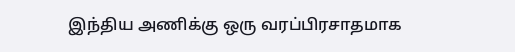இந்திய அணிக்கு ஒரு வரப்பிரசாதமாக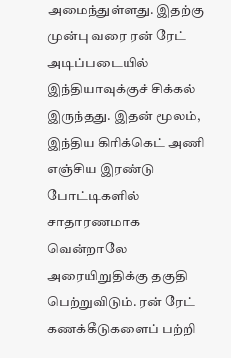அமைந்துள்ளது. இதற்கு முன்பு வரை ரன் ரேட் அடிப்படையில் இந்தியாவுக்குச் சிக்கல் இருந்தது. இதன் மூலம், இந்திய கிரிக்கெட் அணி எஞ்சிய இரண்டு போட்டிகளில் சாதாரணமாக வென்றாலே அரையிறுதிக்கு தகுதி பெற்றுவிடும். ரன் ரேட் கணக்கீடுகளைப் பற்றி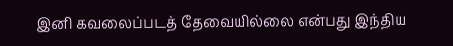இனி கவலைப்படத் தேவையில்லை என்பது இந்திய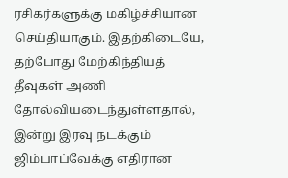ரசிகர்களுக்கு மகிழ்ச்சியான செய்தியாகும். இதற்கிடையே, தற்போது மேற்கிந்தியத் தீவுகள் அணி தோல்வியடைந்துள்ளதால், இன்று இரவு நடக்கும் ஜிம்பாப்வேக்கு எதிரான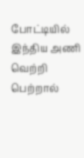போட்டியில் இந்திய அணி வெற்றி பெற்றால்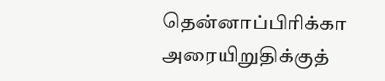தென்னாப்பிரிக்கா அரையிறுதிக்குத்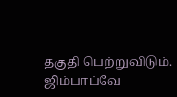தகுதி பெற்றுவிடும். ஜிம்பாப்வே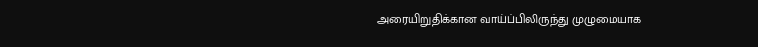அரையிறுதிக்கான வாய்ப்பிலிருந்து முழுமையாக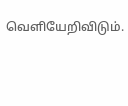வெளியேறிவிடும்.